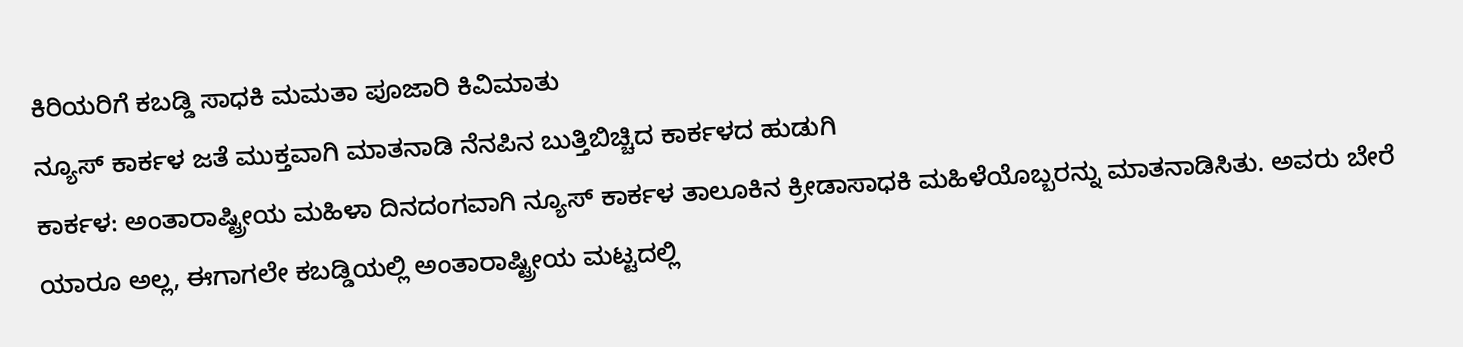ಕಿರಿಯರಿಗೆ ಕಬಡ್ಡಿ ಸಾಧಕಿ ಮಮತಾ ಪೂಜಾರಿ ಕಿವಿಮಾತು
ನ್ಯೂಸ್ ಕಾರ್ಕಳ ಜತೆ ಮುಕ್ತವಾಗಿ ಮಾತನಾಡಿ ನೆನಪಿನ ಬುತ್ತಿಬಿಚ್ಚಿದ ಕಾರ್ಕಳದ ಹುಡುಗಿ
ಕಾರ್ಕಳ: ಅಂತಾರಾಷ್ಟ್ರೀಯ ಮಹಿಳಾ ದಿನದಂಗವಾಗಿ ನ್ಯೂಸ್ ಕಾರ್ಕಳ ತಾಲೂಕಿನ ಕ್ರೀಡಾಸಾಧಕಿ ಮಹಿಳೆಯೊಬ್ಬರನ್ನು ಮಾತನಾಡಿಸಿತು. ಅವರು ಬೇರೆ ಯಾರೂ ಅಲ್ಲ, ಈಗಾಗಲೇ ಕಬಡ್ಡಿಯಲ್ಲಿ ಅಂತಾರಾಷ್ಟ್ರೀಯ ಮಟ್ಟದಲ್ಲಿ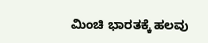ಮಿಂಚಿ ಭಾರತಕ್ಕೆ ಹಲವು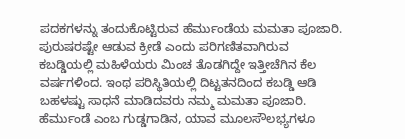ಪದಕಗಳನ್ನು ತಂದುಕೊಟ್ಟಿರುವ ಹೆರ್ಮುಂಡೆಯ ಮಮತಾ ಪೂಜಾರಿ. ಪುರುಷರಷ್ಟೇ ಆಡುವ ಕ್ರೀಡೆ ಎಂದು ಪರಿಗಣಿತವಾಗಿರುವ ಕಬಡ್ಡಿಯಲ್ಲಿ ಮಹಿಳೆಯರು ಮಿಂಚ ತೊಡಗಿದ್ದೇ ಇತ್ತೀಚೆಗಿನ ಕೆಲ ವರ್ಷಗಳಿಂದ. ಇಂಥ ಪರಿಸ್ಥಿತಿಯಲ್ಲಿ ದಿಟ್ಟತನದಿಂದ ಕಬಡ್ಡಿ ಆಡಿ ಬಹಳಷ್ಟು ಸಾಧನೆ ಮಾಡಿದವರು ನಮ್ಮ ಮಮತಾ ಪೂಜಾರಿ. ಹೆರ್ಮುಂಡೆ ಎಂಬ ಗುಡ್ಡಗಾಡಿನ, ಯಾವ ಮೂಲಸೌಲಭ್ಯಗಳೂ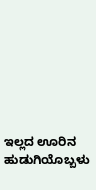ಇಲ್ಲದ ಊರಿನ ಹುಡುಗಿಯೊಬ್ಬಳು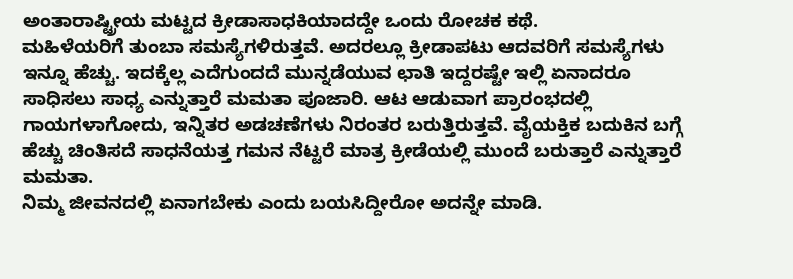ಅಂತಾರಾಷ್ಟ್ರೀಯ ಮಟ್ಟದ ಕ್ರೀಡಾಸಾಧಕಿಯಾದದ್ದೇ ಒಂದು ರೋಚಕ ಕಥೆ.
ಮಹಿಳೆಯರಿಗೆ ತುಂಬಾ ಸಮಸ್ಯೆಗಳಿರುತ್ತವೆ. ಅದರಲ್ಲೂ ಕ್ರೀಡಾಪಟು ಆದವರಿಗೆ ಸಮಸ್ಯೆಗಳು ಇನ್ನೂ ಹೆಚ್ಚು. ಇದಕ್ಕೆಲ್ಲ ಎದೆಗುಂದದೆ ಮುನ್ನಡೆಯುವ ಛಾತಿ ಇದ್ದರಷ್ಟೇ ಇಲ್ಲಿ ಏನಾದರೂ ಸಾಧಿಸಲು ಸಾಧ್ಯ ಎನ್ನುತ್ತಾರೆ ಮಮತಾ ಪೂಜಾರಿ. ಆಟ ಆಡುವಾಗ ಪ್ರಾರಂಭದಲ್ಲಿ ಗಾಯಗಳಾಗೋದು, ಇನ್ನಿತರ ಅಡಚಣೆಗಳು ನಿರಂತರ ಬರುತ್ತಿರುತ್ತವೆ. ವೈಯಕ್ತಿಕ ಬದುಕಿನ ಬಗ್ಗೆ ಹೆಚ್ಚು ಚಿಂತಿಸದೆ ಸಾಧನೆಯತ್ತ ಗಮನ ನೆಟ್ಟರೆ ಮಾತ್ರ ಕ್ರೀಡೆಯಲ್ಲಿ ಮುಂದೆ ಬರುತ್ತಾರೆ ಎನ್ನುತ್ತಾರೆ ಮಮತಾ.
ನಿಮ್ಮ ಜೀವನದಲ್ಲಿ ಏನಾಗಬೇಕು ಎಂದು ಬಯಸಿದ್ದೀರೋ ಅದನ್ನೇ ಮಾಡಿ.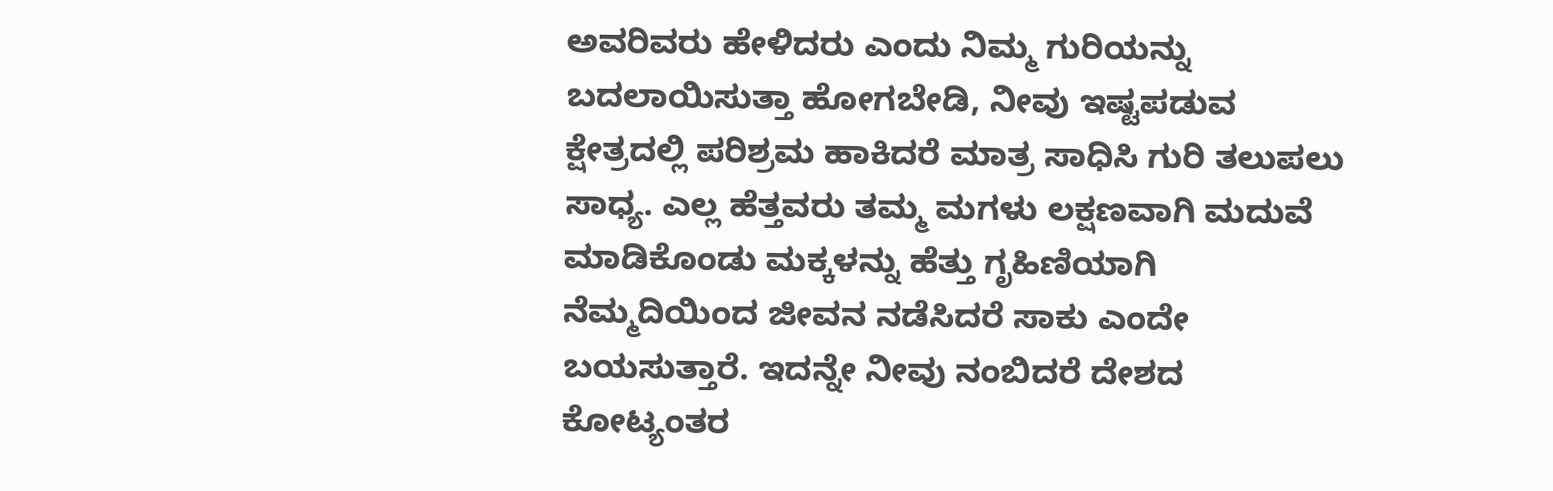ಅವರಿವರು ಹೇಳಿದರು ಎಂದು ನಿಮ್ಮ ಗುರಿಯನ್ನು ಬದಲಾಯಿಸುತ್ತಾ ಹೋಗಬೇಡಿ, ನೀವು ಇಷ್ಟಪಡುವ ಕ್ಷೇತ್ರದಲ್ಲಿ ಪರಿಶ್ರಮ ಹಾಕಿದರೆ ಮಾತ್ರ ಸಾಧಿಸಿ ಗುರಿ ತಲುಪಲು ಸಾಧ್ಯ. ಎಲ್ಲ ಹೆತ್ತವರು ತಮ್ಮ ಮಗಳು ಲಕ್ಷಣವಾಗಿ ಮದುವೆ ಮಾಡಿಕೊಂಡು ಮಕ್ಕಳನ್ನು ಹೆತ್ತು ಗೃಹಿಣಿಯಾಗಿ ನೆಮ್ಮದಿಯಿಂದ ಜೀವನ ನಡೆಸಿದರೆ ಸಾಕು ಎಂದೇ ಬಯಸುತ್ತಾರೆ. ಇದನ್ನೇ ನೀವು ನಂಬಿದರೆ ದೇಶದ ಕೋಟ್ಯಂತರ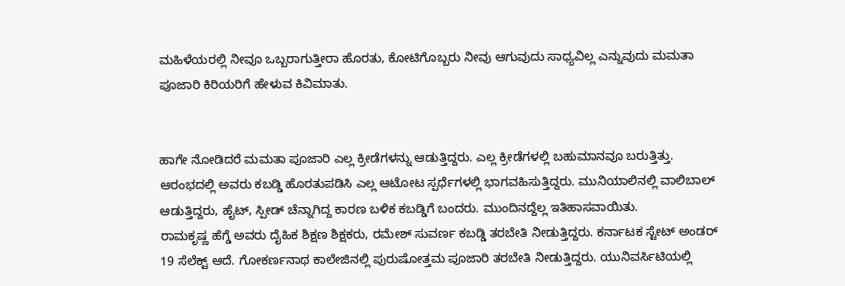ಮಹಿಳೆಯರಲ್ಲಿ ನೀವೂ ಒಬ್ಬರಾಗುತ್ತೀರಾ ಹೊರತು, ಕೋಟಿಗೊಬ್ಬರು ನೀವು ಆಗುವುದು ಸಾಧ್ಯವಿಲ್ಲ ಎನ್ನುವುದು ಮಮತಾ ಪೂಜಾರಿ ಕಿರಿಯರಿಗೆ ಹೇಳುವ ಕಿವಿಮಾತು.


ಹಾಗೇ ನೋಡಿದರೆ ಮಮತಾ ಪೂಜಾರಿ ಎಲ್ಲ ಕ್ರೀಡೆಗಳನ್ನು ಆಡುತ್ತಿದ್ದರು. ಎಲ್ಲ ಕ್ರೀಡೆಗಳಲ್ಲಿ ಬಹುಮಾನವೂ ಬರುತ್ತಿತ್ತು. ಆರಂಭದಲ್ಲಿ ಅವರು ಕಬಡ್ಡಿ ಹೊರತುಪಡಿಸಿ ಎಲ್ಲ ಆಟೋಟ ಸ್ಪರ್ಧೆಗಳಲ್ಲಿ ಭಾಗವಹಿಸುತ್ತಿದ್ದರು. ಮುನಿಯಾಲಿನಲ್ಲಿ ವಾಲಿಬಾಲ್ ಆಡುತ್ತಿದ್ದರು, ಹೈಟ್, ಸ್ಪೀಡ್ ಚೆನ್ನಾಗಿದ್ದ ಕಾರಣ ಬಳಿಕ ಕಬಡ್ಡಿಗೆ ಬಂದರು. ಮುಂದಿನದ್ದೆಲ್ಲ ಇತಿಹಾಸವಾಯಿತು.
ರಾಮಕೃಷ್ಣ ಹೆಗ್ಡೆ ಅವರು ದೈಹಿಕ ಶಿಕ್ಷಣ ಶಿಕ್ಷಕರು, ರಮೇಶ್ ಸುವರ್ಣ ಕಬಡ್ಡಿ ತರಬೇತಿ ನೀಡುತ್ತಿದ್ದರು. ಕರ್ನಾಟಕ ಸ್ಟೇಟ್ ಅಂಡರ್ 19 ಸೆಲೆಕ್ಟ್ ಆದೆ. ಗೋಕರ್ಣನಾಥ ಕಾಲೇಜಿನಲ್ಲಿ ಪುರುಷೋತ್ತಮ ಪೂಜಾರಿ ತರಬೇತಿ ನೀಡುತ್ತಿದ್ದರು. ಯುನಿವರ್ಸಿಟಿಯಲ್ಲಿ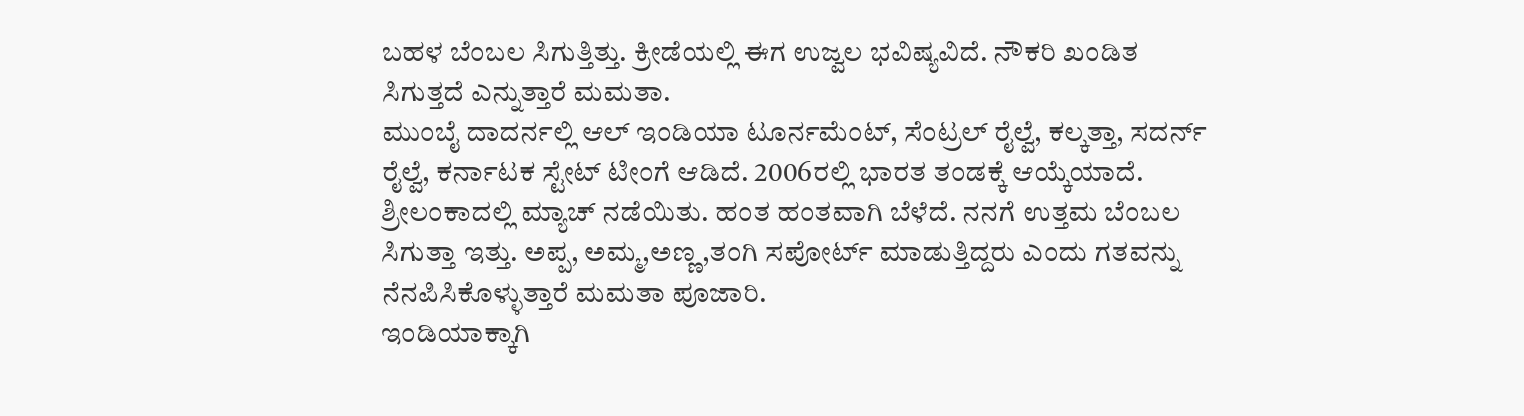ಬಹಳ ಬೆಂಬಲ ಸಿಗುತ್ತಿತ್ತು. ಕ್ರೀಡೆಯಲ್ಲಿ ಈಗ ಉಜ್ವಲ ಭವಿಷ್ಯವಿದೆ. ನೌಕರಿ ಖಂಡಿತ ಸಿಗುತ್ತದೆ ಎನ್ನುತ್ತಾರೆ ಮಮತಾ.
ಮುಂಬೈ ದಾದರ್ನಲ್ಲಿ ಆಲ್ ಇಂಡಿಯಾ ಟೂರ್ನಮೆಂಟ್, ಸೆಂಟ್ರಲ್ ರೈಲ್ವೆ, ಕಲ್ಕತ್ತಾ, ಸದರ್ನ್ ರೈಲ್ವೆ, ಕರ್ನಾಟಕ ಸ್ಟೇಟ್ ಟೀಂಗೆ ಆಡಿದೆ. 2006ರಲ್ಲಿ ಭಾರತ ತಂಡಕ್ಕೆ ಆಯ್ಕೆಯಾದೆ. ಶ್ರೀಲಂಕಾದಲ್ಲಿ ಮ್ಯಾಚ್ ನಡೆಯಿತು. ಹಂತ ಹಂತವಾಗಿ ಬೆಳೆದೆ. ನನಗೆ ಉತ್ತಮ ಬೆಂಬಲ ಸಿಗುತ್ತಾ ಇತ್ತು. ಅಪ್ಪ, ಅಮ್ಮ,ಅಣ್ಣ,ತಂಗಿ ಸಪೋರ್ಟ್ ಮಾಡುತ್ತಿದ್ದರು ಎಂದು ಗತವನ್ನು ನೆನಪಿಸಿಕೊಳ್ಳುತ್ತಾರೆ ಮಮತಾ ಪೂಜಾರಿ.
ಇಂಡಿಯಾಕ್ಕಾಗಿ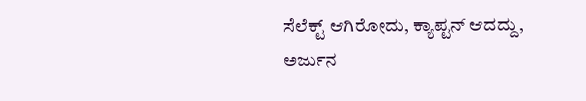ಸೆಲೆಕ್ಟ್ ಆಗಿರೋದು, ಕ್ಯಾಪ್ಟನ್ ಆದದ್ದು, ಅರ್ಜುನ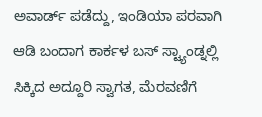ಅವಾರ್ಡ್ ಪಡೆದ್ದು, ಇಂಡಿಯಾ ಪರವಾಗಿ ಆಡಿ ಬಂದಾಗ ಕಾರ್ಕಳ ಬಸ್ ಸ್ಟ್ಯಾಂಡ್ನಲ್ಲಿ ಸಿಕ್ಕಿದ ಅದ್ದೂರಿ ಸ್ವಾಗತ, ಮೆರವಣಿಗೆ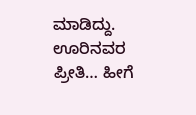ಮಾಡಿದ್ದು. ಊರಿನವರ ಪ್ರೀತಿ… ಹೀಗೆ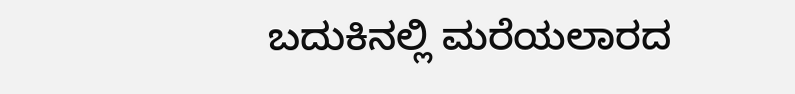ಬದುಕಿನಲ್ಲಿ ಮರೆಯಲಾರದ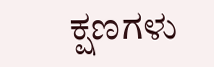ಕ್ಷಣಗಳು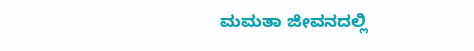ಮಮತಾ ಜೀವನದಲ್ಲಿ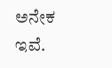ಅನೇಕ ಇವೆ.